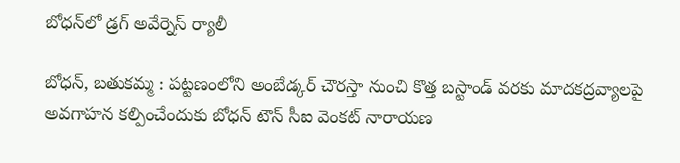బోధన్‌లో డ్రగ్ అవేర్నెస్ ర్యాలీ

బోధన్, బతుకమ్మ : పట్టణంలోని అంబేడ్కర్ చౌరస్తా నుంచి కొత్త బస్టాండ్ వరకు మాదకద్రవ్యాలపై అవగాహన కల్పించేందుకు బోధన్ టౌన్ సీఐ వెంకట్ నారాయణ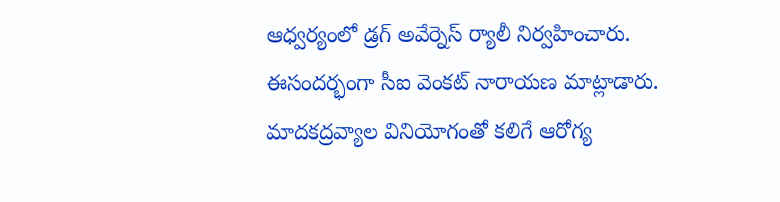ఆధ్వర్యంలో డ్రగ్ అవేర్నెస్ ర్యాలీ నిర్వహించారు. ఈసందర్భంగా సీఐ వెంకట్ నారాయణ మాట్లాడారు. మాదకద్రవ్యాల వినియోగంతో కలిగే ఆరోగ్య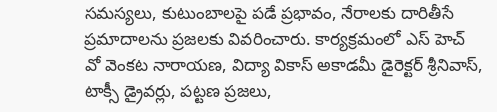సమస్యలు, కుటుంబాలపై పడే ప్రభావం, నేరాలకు దారితీసే ప్రమాదాలను ప్రజలకు వివరించారు. కార్యక్రమంలో ఎస్‌ హెచ్ వో వెంకట నారాయణ, విద్యా వికాస్ అకాడమీ డైరెక్టర్ శ్రీనివాస్, టాక్సీ డ్రైవర్లు, పట్టణ ప్రజలు,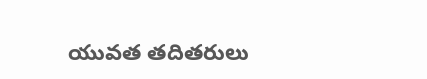యువత తదితరులు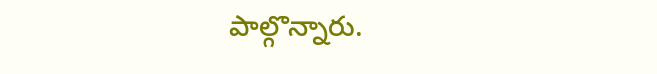పాల్గొన్నారు.